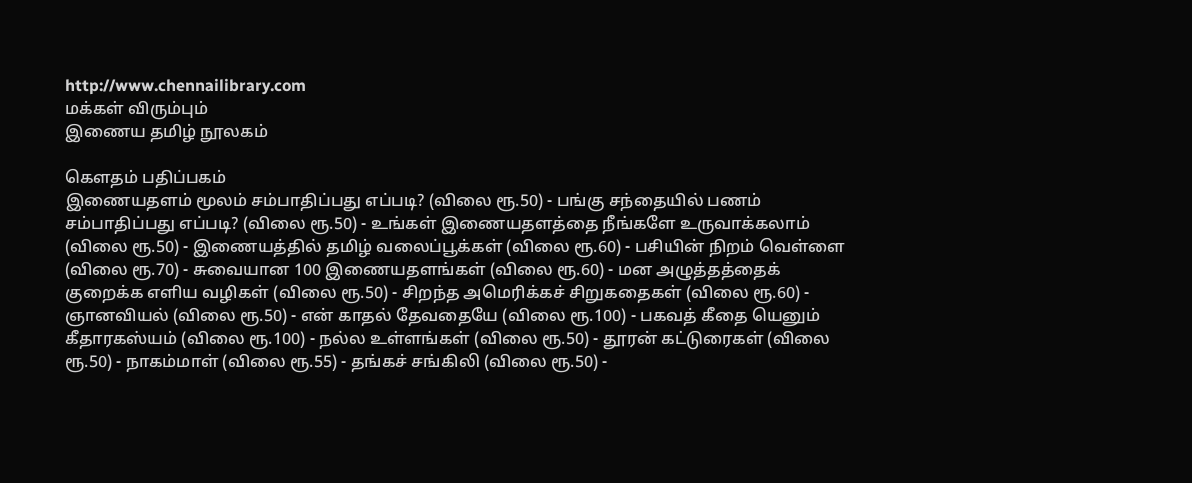http://www.chennailibrary.com
மக்கள் விரும்பும்
இணைய தமிழ் நூலகம்

கௌதம் பதிப்பகம்
இணையதளம் மூலம் சம்பாதிப்பது எப்படி? (விலை ரூ.50) - பங்கு சந்தையில் பணம் சம்பாதிப்பது எப்படி? (விலை ரூ.50) - உங்கள் இணையதளத்தை நீங்களே உருவாக்கலாம் (விலை ரூ.50) - இணையத்தில் தமிழ் வலைப்பூக்கள் (விலை ரூ.60) - பசியின் நிறம் வெள்ளை (விலை ரூ.70) - சுவையான 100 இணையதளங்கள் (விலை ரூ.60) - மன அழுத்தத்தைக் குறைக்க எளிய வழிகள் (விலை ரூ.50) - சிறந்த அமெரிக்கச் சிறுகதைகள் (விலை ரூ.60) - ஞானவியல் (விலை ரூ.50) - என் காதல் தேவதையே (விலை ரூ.100) - பகவத் கீதை யெனும் கீதாரகஸ்யம் (விலை ரூ.100) - நல்ல உள்ளங்கள் (விலை ரூ.50) - தூரன் கட்டுரைகள் (விலை ரூ.50) - நாகம்மாள் (விலை ரூ.55) - தங்கச் சங்கிலி (விலை ரூ.50) -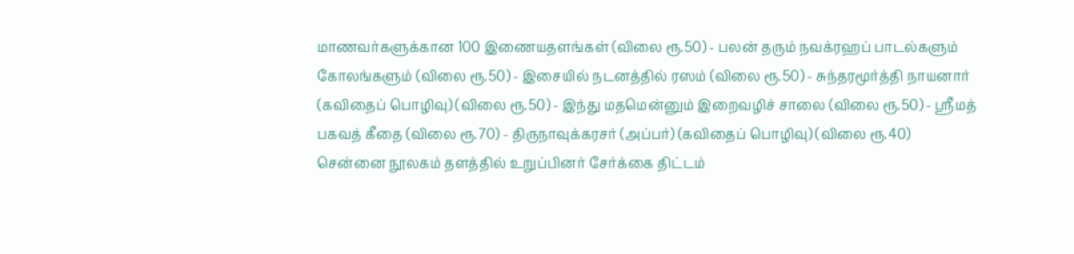மாணவர்களுக்கான 100 இணையதளங்கள் (விலை ரூ.50) - பலன் தரும் நவக்ரஹப் பாடல்களும் கோலங்களும் (விலை ரூ.50) - இசையில் நடனத்தில் ரஸம் (விலை ரூ.50) - சுந்தரமூர்த்தி நாயனார் (கவிதைப் பொழிவு) (விலை ரூ.50) - இந்து மதமென்னும் இறைவழிச் சாலை (விலை ரூ.50) - ஸ்ரீமத் பகவத் கீதை (விலை ரூ.70) - திருநாவுக்கரசர் (அப்பர்) (கவிதைப் பொழிவு) (விலை ரூ.40)
சென்னை நூலகம் தளத்தில் உறுப்பினர் சேர்க்கை திட்டம்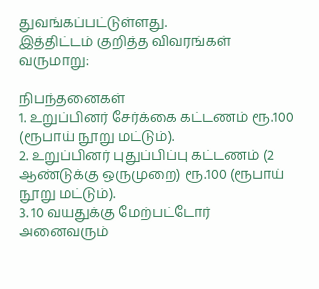துவங்கப்பட்டுள்ளது.
இத்திட்டம் குறித்த விவரங்கள் வருமாறு:

நிபந்தனைகள்
1. உறுப்பினர் சேர்க்கை கட்டணம் ரூ.100 (ரூபாய் நூறு மட்டும்).
2. உறுப்பினர் புதுப்பிப்பு கட்டணம் (2 ஆண்டுக்கு ஒருமுறை) ரூ.100 (ரூபாய் நூறு மட்டும்).
3. 10 வயதுக்கு மேற்பட்டோர் அனைவரும்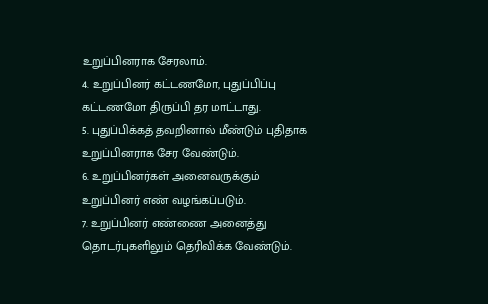உறுப்பினராக சேரலாம்.
4. உறுப்பினர் கட்டணமோ, புதுப்பிப்பு கட்டணமோ திருப்பி தர மாட்டாது.
5. புதுப்பிக்கத் தவறினால் மீண்டும் புதிதாக உறுப்பினராக சேர வேண்டும்.
6. உறுப்பினர்கள் அனைவருக்கும் உறுப்பினர் எண் வழங்கப்படும்.
7. உறுப்பினர் எண்ணை அனைத்து தொடர்புகளிலும் தெரிவிக்க வேண்டும்.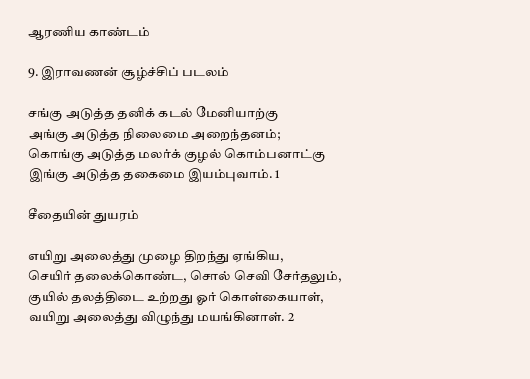ஆரணிய காண்டம்

9. இராவணன் சூழ்ச்சிப் படலம்

சங்கு அடுத்த தனிக் கடல் மேனியாற்கு
அங்கு அடுத்த நிலைமை அறைந்தனம்;
கொங்கு அடுத்த மலர்க் குழல் கொம்பனாட்கு
இங்கு அடுத்த தகைமை இயம்புவாம். 1

சீதையின் துயரம்

எயிறு அலைத்து முழை திறந்து ஏங்கிய,
செயிர் தலைக்கொண்ட, சொல் செவி சேர்தலும்,
குயில் தலத்திடை உற்றது ஓர் கொள்கையாள்,
வயிறு அலைத்து விழுந்து மயங்கினாள். 2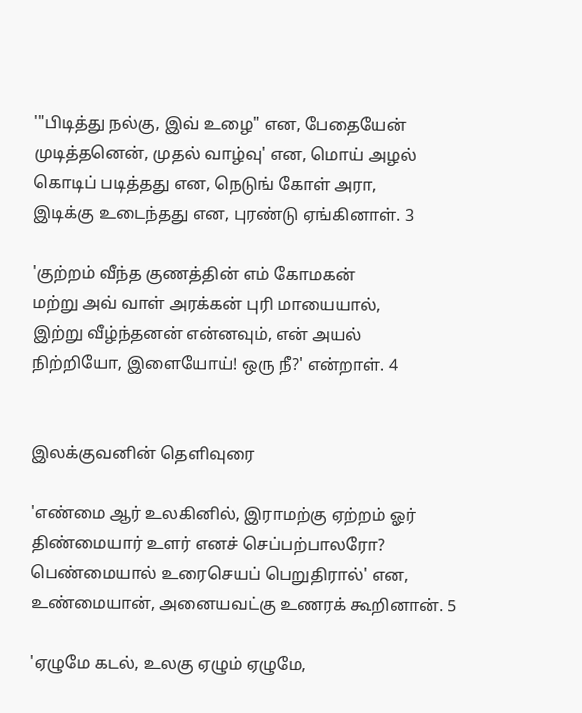'"பிடித்து நல்கு, இவ் உழை" என, பேதையேன்
முடித்தனென், முதல் வாழ்வு' என, மொய் அழல்
கொடிப் படித்தது என, நெடுங் கோள் அரா,
இடிக்கு உடைந்தது என, புரண்டு ஏங்கினாள். 3

'குற்றம் வீந்த குணத்தின் எம் கோமகன்
மற்று அவ் வாள் அரக்கன் புரி மாயையால்,
இற்று வீழ்ந்தனன் என்னவும், என் அயல்
நிற்றியோ, இளையோய்! ஒரு நீ?' என்றாள். 4


இலக்குவனின் தெளிவுரை

'எண்மை ஆர் உலகினில், இராமற்கு ஏற்றம் ஓர்
திண்மையார் உளர் எனச் செப்பற்பாலரோ?
பெண்மையால் உரைசெயப் பெறுதிரால்' என,
உண்மையான், அனையவட்கு உணரக் கூறினான். 5

'ஏழுமே கடல், உலகு ஏழும் ஏழுமே,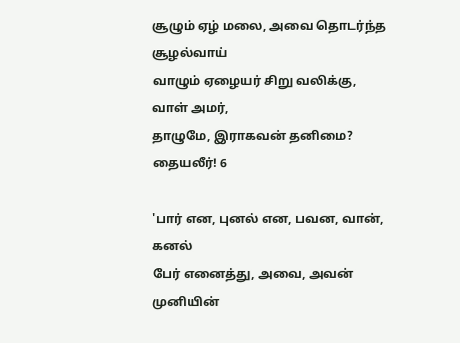சூழும் ஏழ் மலை, அவை தொடர்ந்த சூழல்வாய்
வாழும் ஏழையர் சிறு வலிக்கு, வாள் அமர்,
தாழுமே, இராகவன் தனிமை? தையலீர்! 6

'பார் என, புனல் என, பவன, வான், கனல்
பேர் எனைத்து, அவை, அவன் முனியின்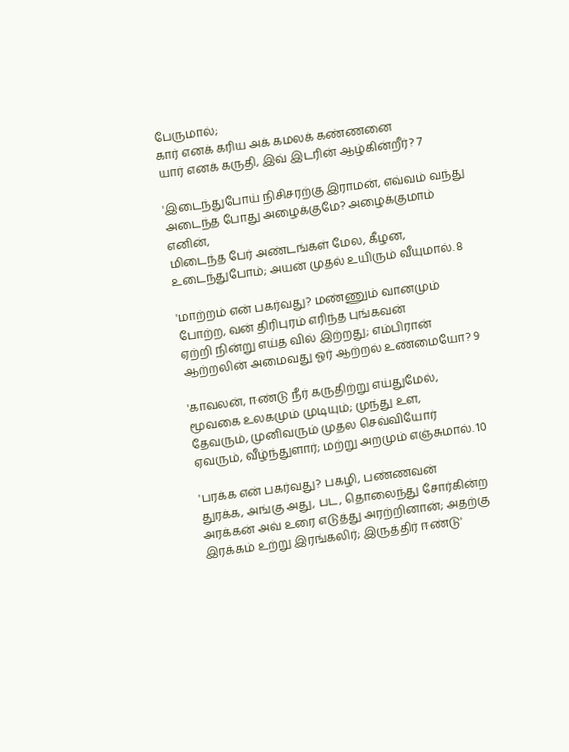பேருமால்;
கார் எனக் கரிய அக் கமலக் கண்ணனை
யார் எனக் கருதி, இவ் இடரின் ஆழ்கின்றீர்? 7

'இடைந்துபோய் நிசிசரற்கு இராமன், எவ்வம் வந்து
அடைந்த போது அழைக்குமே? அழைக்குமாம் எனின்,
மிடைந்த பேர் அண்டங்கள் மேல, கீழன,
உடைந்துபோம்; அயன் முதல் உயிரும் வீயுமால். 8

'மாற்றம் என் பகர்வது? மண்ணும் வானமும்
போற்ற, வன் திரிபுரம் எரிந்த புங்கவன்
ஏற்றி நின்று எய்த வில் இற்றது; எம்பிரான்
ஆற்றலின் அமைவது ஓர் ஆற்றல் உண்மையோ? 9

'காவலன், ஈண்டு நீர் கருதிற்று எய்துமேல்,
மூவகை உலகமும் முடியும்; முந்து உள,
தேவரும், முனிவரும் முதல செவ்வியோர்
ஏவரும், வீழ்ந்துளார்; மற்று அறமும் எஞ்சுமால். 10

'பரக்க என் பகர்வது? பகழி, பண்ணவன்
துரக்க, அங்கு அது, பட, தொலைந்து சோர்கின்ற
அரக்கன் அவ் உரை எடுத்து அரற்றினான்; அதற்கு
இரக்கம் உற்று இரங்கலிர்; இருத்திர் ஈண்டு'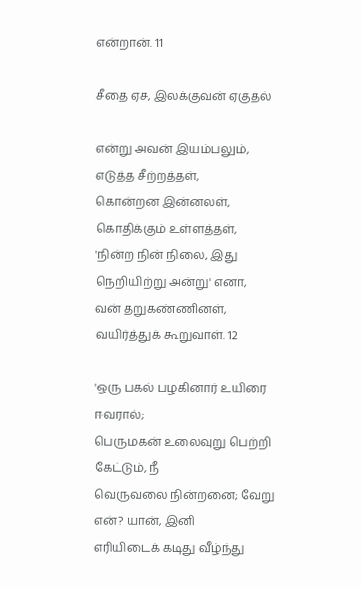என்றான். 11

சீதை ஏச, இலக்குவன் ஏகுதல்

என்று அவன் இயம்பலும், எடுத்த சீற்றத்தள்,
கொன்றன இன்னலள், கொதிக்கும் உள்ளத்தள்,
'நின்ற நின் நிலை, இது நெறியிற்று அன்று' எனா,
வன் தறுகண்ணினள், வயிர்த்துக் கூறுவாள். 12

'ஒரு பகல் பழகினார் உயிரை ஈவரால்;
பெருமகன் உலைவுறு பெற்றி கேட்டும், நீ
வெருவலை நின்றனை; வேறு என்? யான், இனி
எரியிடைக் கடிது வீழ்ந்து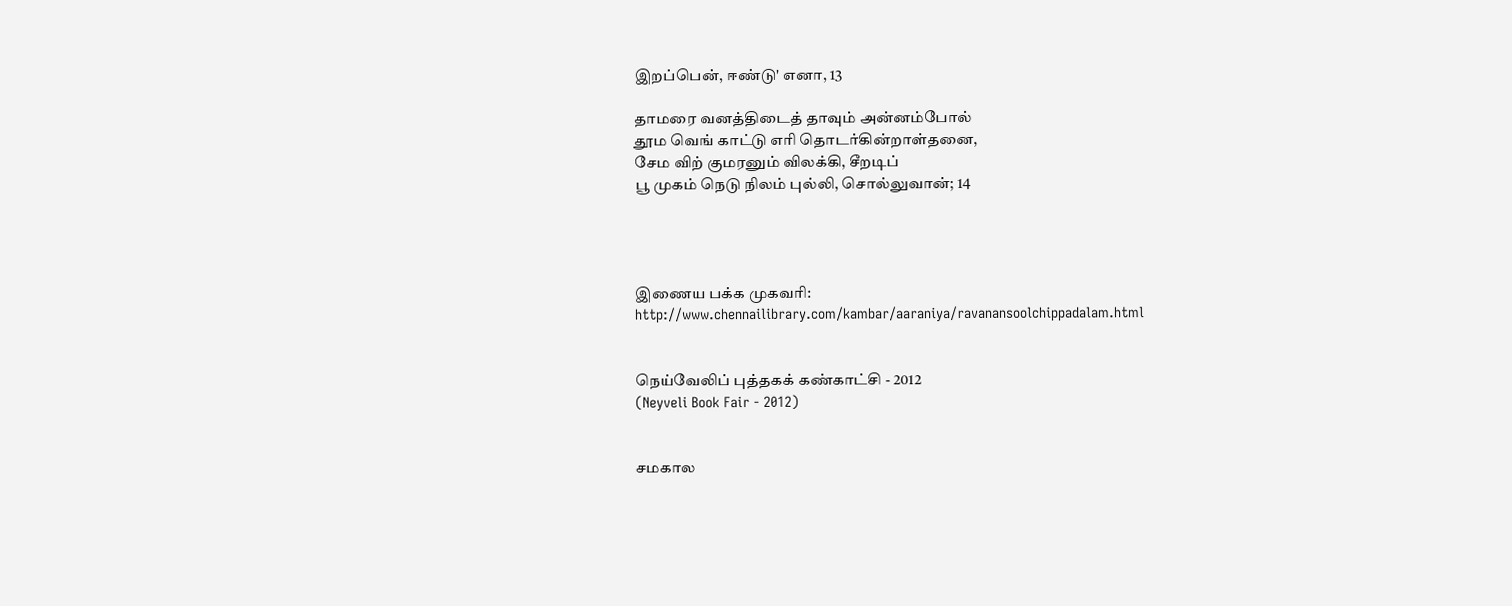இறப்பென், ஈண்டு' எனா, 13

தாமரை வனத்திடைத் தாவும் அன்னம்போல்
தூம வெங் காட்டு எரி தொடர்கின்றாள்தனை,
சேம விற் குமரனும் விலக்கி, சீறடிப்
பூ முகம் நெடு நிலம் புல்லி, சொல்லுவான்; 14




இணைய பக்க முகவரி: http://www.chennailibrary.com/kambar/aaraniya/ravanansoolchippadalam.html


நெய்வேலிப் புத்தகக் கண்காட்சி - 2012
(Neyveli Book Fair - 2012)


சமகால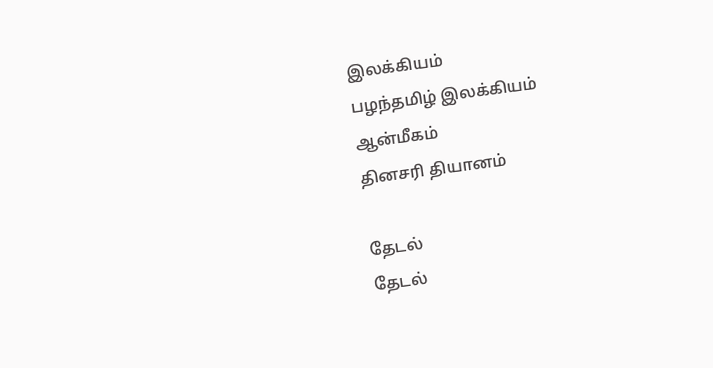இலக்கியம்
பழந்தமிழ் இலக்கியம்
ஆன்மீகம்
தினசரி தியானம்

தேடல்
தேடல்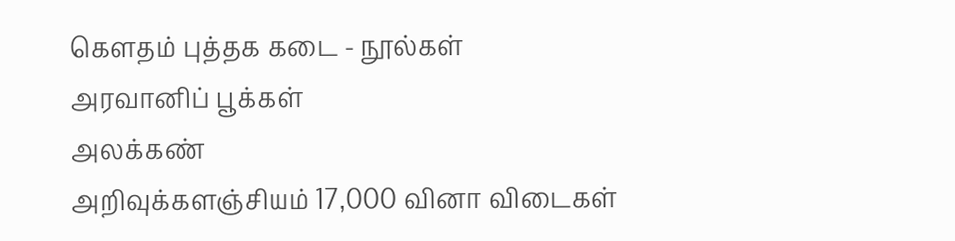கௌதம் புத்தக கடை - நூல்கள்
அரவானிப் பூக்கள்
அலக்கண்
அறிவுக்களஞ்சியம் 17,000 வினா விடைகள்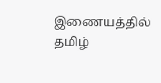இணையத்தில் தமிழ்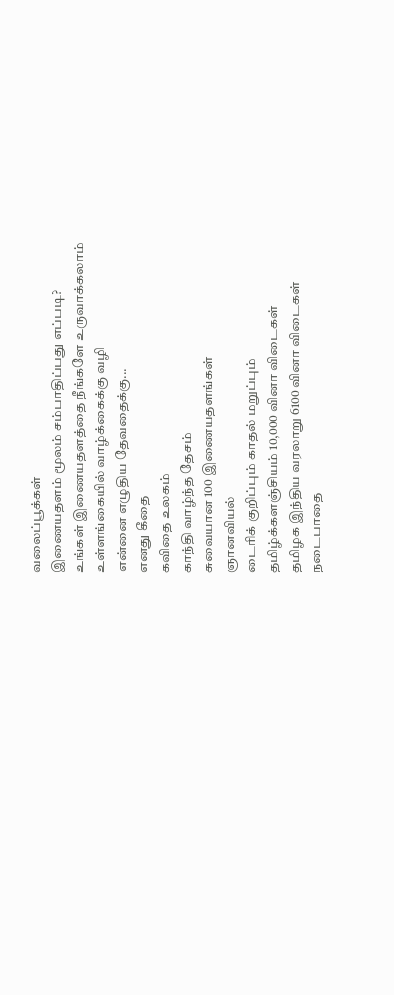வலைப்பூக்கள்
இணையதளம் மூலம் சம்பாதிப்பது எப்படி?
உங்கள் இணையதளத்தை நீங்களே உருவாக்கலாம்
உள்ளங்கையில் வாழ்க்கைக்கு வழி
என்னை எழுதிய தேவதைக்கு...
எனது கீதை
கவிதை உலகம்
காந்தி வாழ்ந்த தேசம்
சுவையான 100 இணையதளங்கள்
ஞானவியல்
டைரிக் குறிப்பும் காதல் மறுப்பும்
தமிழ்க்களஞ்சியம் 10,000 வினா விடைகள்
தமிழக இந்திய வரலாறு 6100 வினா விடைகள்
நடைபாதை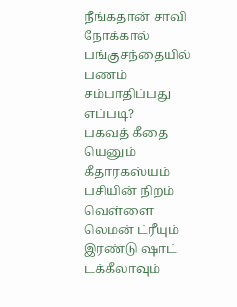நீங்கதான் சாவி
நோக்கால்
பங்குசந்தையில் பணம் சம்பாதிப்பது எப்படி?
பகவத் கீதை யெனும் கீதாரகஸ்யம்
பசியின் நிறம் வெள்ளை
லெமன் ட்ரீயும் இரண்டு ஷாட் டக்கீலாவும்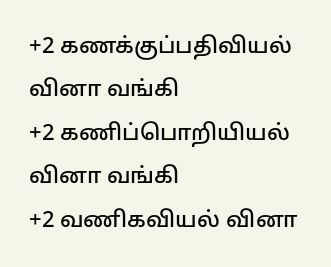+2 கணக்குப்பதிவியல் வினா வங்கி
+2 கணிப்பொறியியல் வினா வங்கி
+2 வணிகவியல் வினா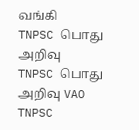வங்கி
TNPSC பொது அறிவு
TNPSC பொது அறிவு VAO
TNPSC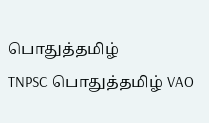பொதுத்தமிழ்
TNPSC பொதுத்தமிழ் VAO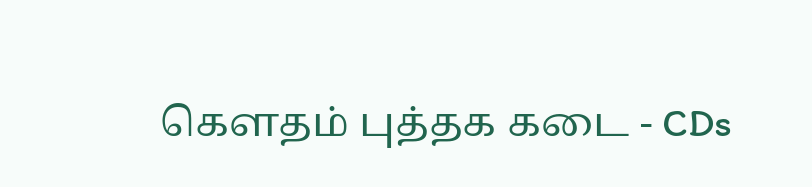கௌதம் புத்தக கடை - CDs